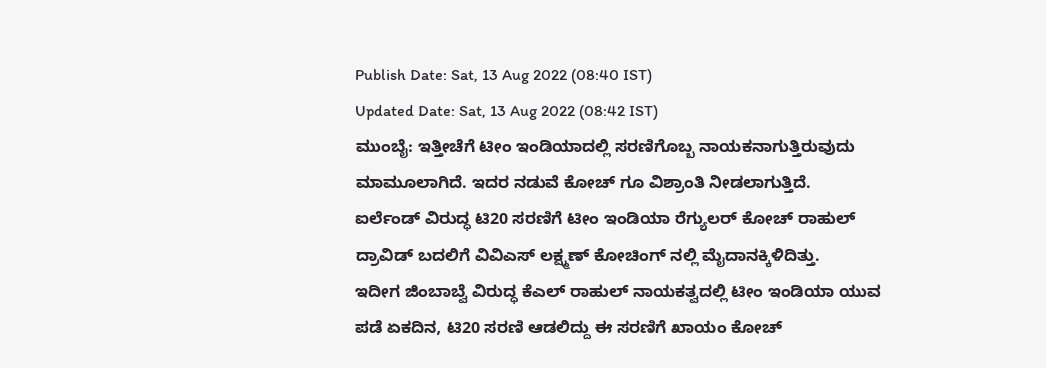Publish Date: Sat, 13 Aug 2022 (08:40 IST)
Updated Date: Sat, 13 Aug 2022 (08:42 IST)
ಮುಂಬೈ: ಇತ್ತೀಚೆಗೆ ಟೀಂ ಇಂಡಿಯಾದಲ್ಲಿ ಸರಣಿಗೊಬ್ಬ ನಾಯಕನಾಗುತ್ತಿರುವುದು ಮಾಮೂಲಾಗಿದೆ. ಇದರ ನಡುವೆ ಕೋಚ್ ಗೂ ವಿಶ್ರಾಂತಿ ನೀಡಲಾಗುತ್ತಿದೆ.
ಐರ್ಲೆಂಡ್ ವಿರುದ್ಧ ಟಿ20 ಸರಣಿಗೆ ಟೀಂ ಇಂಡಿಯಾ ರೆಗ್ಯುಲರ್ ಕೋಚ್ ರಾಹುಲ್ ದ್ರಾವಿಡ್ ಬದಲಿಗೆ ವಿವಿಎಸ್ ಲಕ್ಷ್ಮಣ್ ಕೋಚಿಂಗ್ ನಲ್ಲಿ ಮೈದಾನಕ್ಕಿಳಿದಿತ್ತು.
ಇದೀಗ ಜಿಂಬಾಬ್ವೆ ವಿರುದ್ಧ ಕೆಎಲ್ ರಾಹುಲ್ ನಾಯಕತ್ವದಲ್ಲಿ ಟೀಂ ಇಂಡಿಯಾ ಯುವ ಪಡೆ ಏಕದಿನ, ಟಿ20 ಸರಣಿ ಆಡಲಿದ್ದು ಈ ಸರಣಿಗೆ ಖಾಯಂ ಕೋಚ್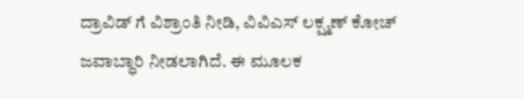ದ್ರಾವಿಡ್ ಗೆ ವಿಶ್ರಾಂತಿ ನೀಡಿ, ವಿವಿಎಸ್ ಲಕ್ಷ್ಮಣ್ ಕೋಚ್ ಜವಾಬ್ಧಾರಿ ನೀಡಲಾಗಿದೆ. ಈ ಮೂಲಕ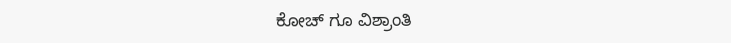ಕೋಚ್ ಗೂ ವಿಶ್ರಾಂತಿ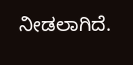ನೀಡಲಾಗಿದೆ.